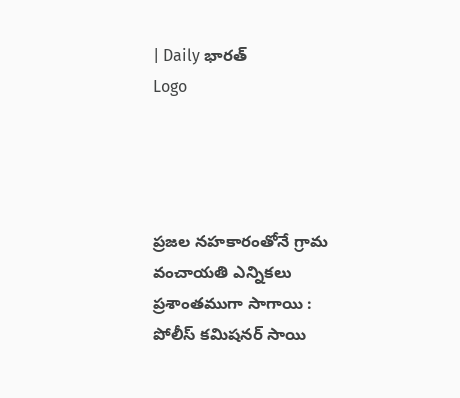| Daily భారత్
Logo




ప్రజల నహకారంతోనే గ్రామ వంచాయతి ఎన్నికలు ప్రశాంతముగా సాగాయి : పోలీస్ కమిషనర్ సాయి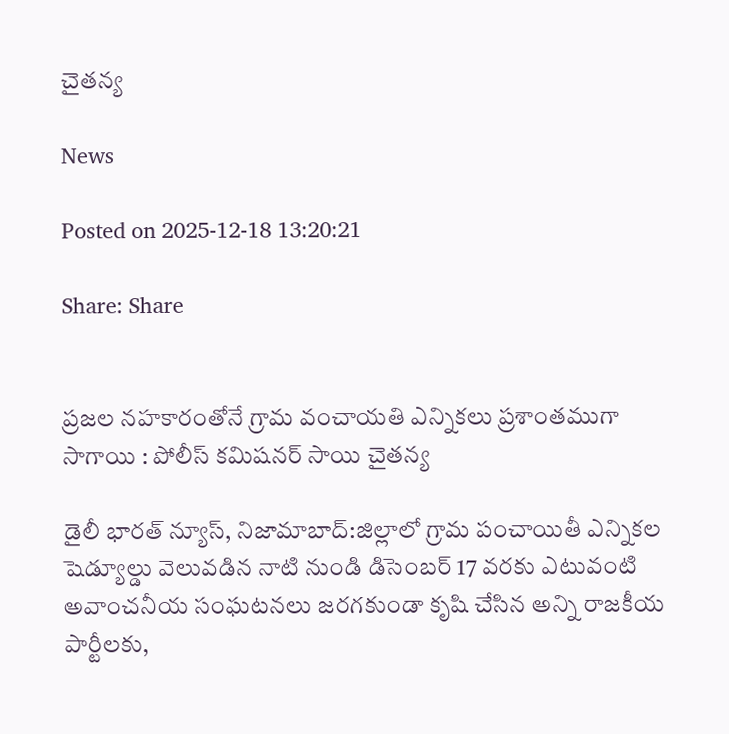చైతన్య

News

Posted on 2025-12-18 13:20:21

Share: Share


ప్రజల నహకారంతోనే గ్రామ వంచాయతి ఎన్నికలు ప్రశాంతముగా సాగాయి : పోలీస్ కమిషనర్ సాయి చైతన్య

డైలీ భారత్ న్యూస్, నిజామాబాద్:జిల్లాలో గ్రామ పంచాయితీ ఎన్నికల షెడ్యూల్డు వెలువడిన నాటి నుండి డిసెంబర్ 17 వరకు ఎటువంటి అవాంచనీయ సంఘటనలు జరగకుండా కృషి చేసిన అన్ని రాజకీయ పార్టీలకు,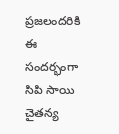ప్రజలందరికి ఈ సందర్భంగా సిపి సాయి చైతన్య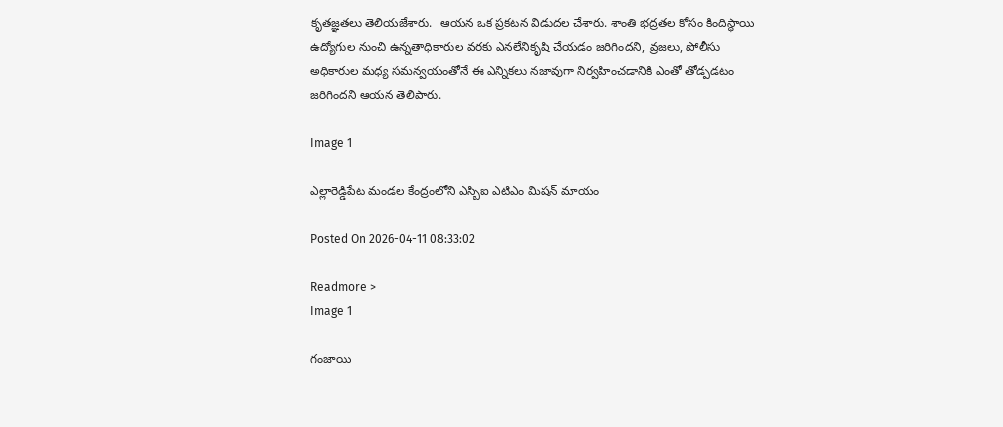కృతజ్ఞతలు తెలియజేశారు.  ఆయన ఒక ప్రకటన విడుదల చేశారు. శాంతి భద్రతల కోసం కిందిస్థాయి ఉద్యోగుల నుంచి ఉన్నతాధికారుల వరకు ఎనలేనికృషి చేయడం జరిగిందని, వ్రజలు, పోలీసు అధికారుల మధ్య సమన్వయంతోనే ఈ ఎన్నికలు నజావుగా నిర్వహించడానికి ఎంతో తోడ్పడటం జరిగిందని ఆయన తెలిపారు.

Image 1

ఎల్లారెడ్డిపేట మండల కేంద్రంలోని ఎస్బిఐ ఎటిఎం మిషన్ మాయం

Posted On 2026-04-11 08:33:02

Readmore >
Image 1

గంజాయి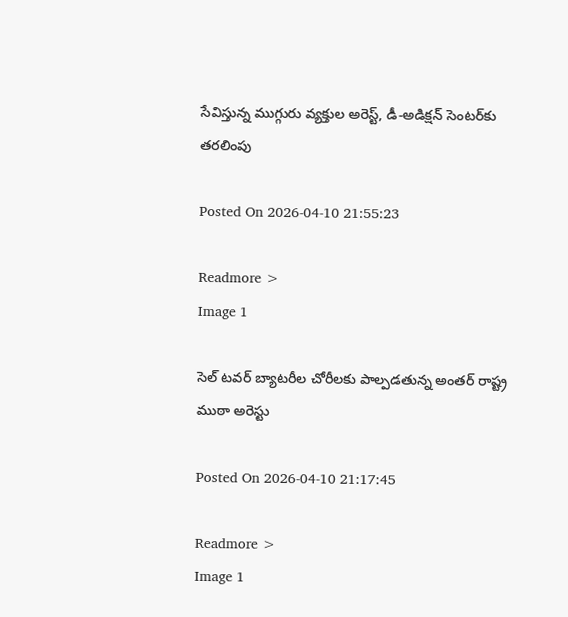సేవిస్తున్న ముగ్గురు వ్యక్తుల అరెస్ట్, డీ-అడిక్షన్ సెంటర్‌కు తరలింపు

Posted On 2026-04-10 21:55:23

Readmore >
Image 1

సెల్ టవర్ బ్యాటరీల చోరీలకు పాల్పడతున్న అంతర్ రాష్ట్ర ముఠా అరెస్టు

Posted On 2026-04-10 21:17:45

Readmore >
Image 1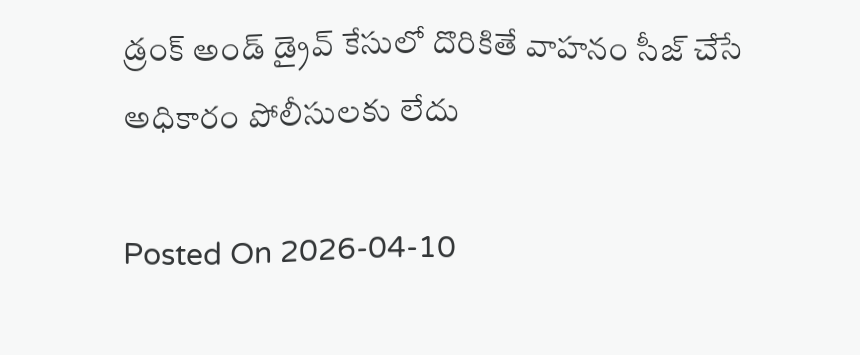డ్రంక్ అండ్ డ్రైవ్ కేసులో దొరికితే వాహనం సీజ్ చేసే అధికారం పోలీసులకు లేదు

Posted On 2026-04-10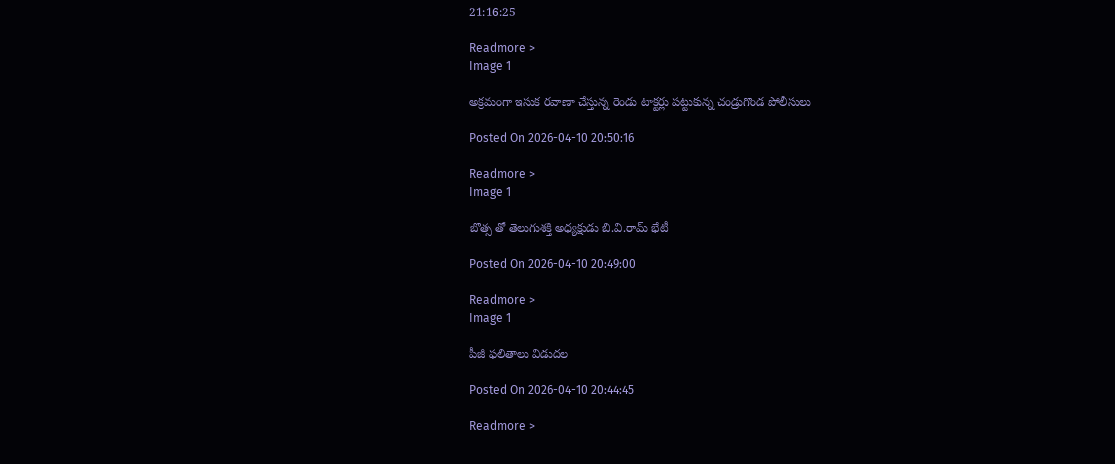21:16:25

Readmore >
Image 1

అక్రమంగా ఇసుక రవాణా చేస్తున్న రెండు టాక్టర్లు పట్టుకున్న చండ్రుగొండ పోలీసులు

Posted On 2026-04-10 20:50:16

Readmore >
Image 1

బొత్స తో తెలుగుశక్తి అధ్యక్షుడు బి.వి.రామ్ భేటీ

Posted On 2026-04-10 20:49:00

Readmore >
Image 1

పీజీ ఫలితాలు విడుదల

Posted On 2026-04-10 20:44:45

Readmore >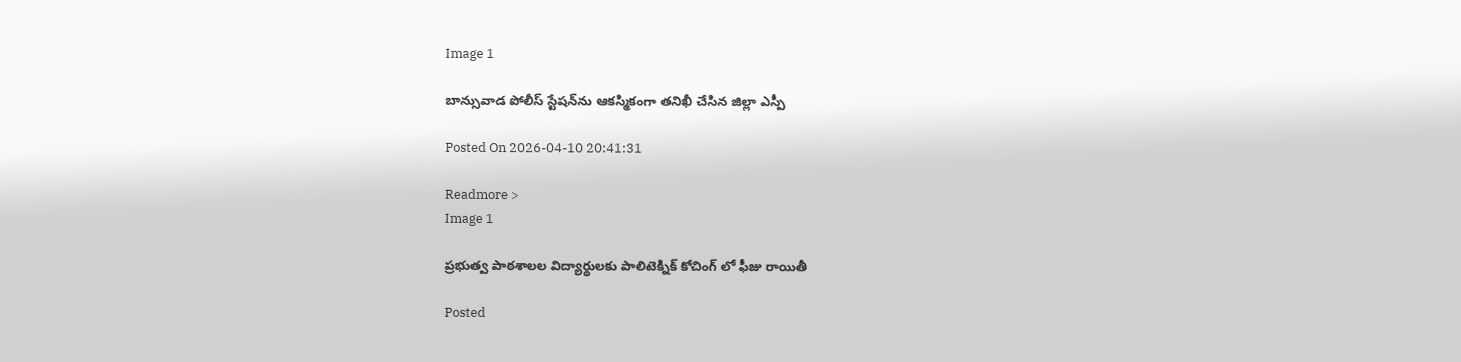Image 1

బాన్సువాడ పోలీస్ స్టేషన్‌ను ఆకస్మికంగా తనిఖీ చేసిన జిల్లా ఎస్పీ

Posted On 2026-04-10 20:41:31

Readmore >
Image 1

ప్రభుత్వ పాఠశాలల విద్యార్థులకు పాలిటెక్నిక్ కోచింగ్ లో ఫీజు రాయితీ

Posted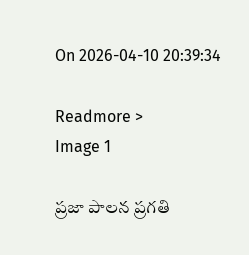On 2026-04-10 20:39:34

Readmore >
Image 1

ప్రజా పాలన ప్రగతి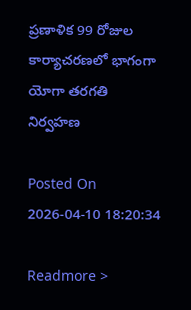ప్రణాళిక 99 రోజుల కార్యాచరణలో భాగంగా యోగా తరగతి నిర్వహణ

Posted On 2026-04-10 18:20:34

Readmore >